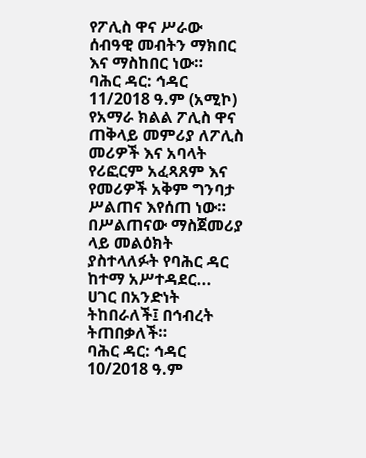የፖሊስ ዋና ሥራው ሰብዓዊ መብትን ማክበር እና ማስከበር ነው።
ባሕር ዳር: ኅዳር 11/2018 ዓ.ም (አሚኮ) የአማራ ክልል ፖሊስ ዋና ጠቅላይ መምሪያ ለፖሊስ መሪዎች እና አባላት የሪፎርም አፈጻጸም እና የመሪዎች አቅም ግንባታ ሥልጠና እየሰጠ ነው።
በሥልጠናው ማስጀመሪያ ላይ መልዕክት ያስተላለፉት የባሕር ዳር ከተማ አሥተዳደር...
ሀገር በአንድነት ትከበራለች፤ በኅብረት ትጠበቃለች።
ባሕር ዳር: ኅዳር 10/2018 ዓ.ም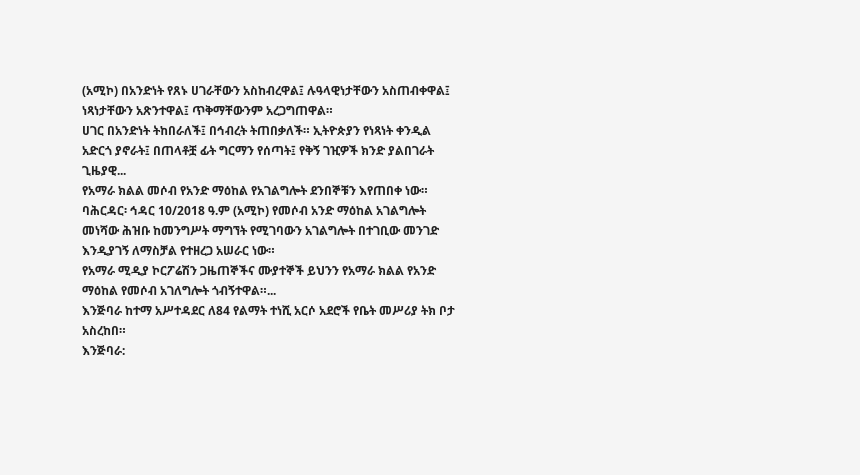(አሚኮ) በአንድነት የጸኑ ሀገራቸውን አስከብረዋል፤ ሉዓላዊነታቸውን አስጠብቀዋል፤ ነጻነታቸውን አጽንተዋል፤ ጥቅማቸውንም አረጋግጠዋል።
ሀገር በአንድነት ትከበራለች፤ በኅብረት ትጠበቃለች። ኢትዮጵያን የነጻነት ቀንዲል አድርጎ ያኖራት፤ በጠላቶቿ ፊት ግርማን የሰጣት፤ የቅኝ ገዢዎች ክንድ ያልበገራት ጊዜያዊ...
የአማራ ክልል መሶብ የአንድ ማዕከል የአገልግሎት ደንበኞቹን እየጠበቀ ነው።
ባሕርዳር፡ ኅዳር 10/2018 ዓ.ም (አሚኮ) የመሶብ አንድ ማዕከል አገልግሎት መነሻው ሕዝቡ ከመንግሥት ማግኘት የሚገባውን አገልግሎት በተገቢው መንገድ እንዲያገኝ ለማስቻል የተዘረጋ አሠራር ነው።
የአማራ ሚዲያ ኮርፖሬሽን ጋዜጠኞችና ሙያተኞች ይህንን የአማራ ክልል የአንድ ማዕከል የመሶብ አገለግሎት ጎብኝተዋል።...
እንጅባራ ከተማ አሥተዳደር ለ84 የልማት ተነሺ አርሶ አደሮች የቤት መሥሪያ ትክ ቦታ አስረከበ።
እንጅባራ: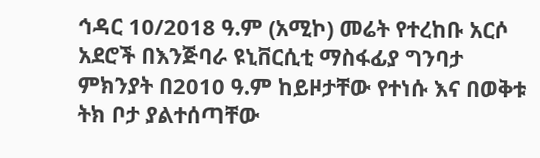ኅዳር 10/2018 ዓ.ም (አሚኮ) መሬት የተረከቡ አርሶ አደሮች በእንጅባራ ዩኒቨርሲቲ ማስፋፊያ ግንባታ ምክንያት በ2010 ዓ.ም ከይዞታቸው የተነሱ እና በወቅቱ ትክ ቦታ ያልተሰጣቸው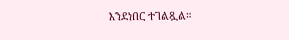እንደነበር ተገልጿል።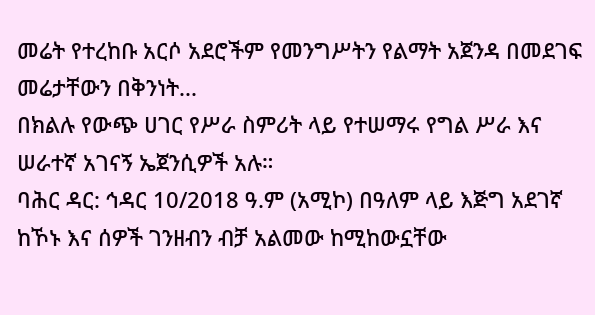መሬት የተረከቡ አርሶ አደሮችም የመንግሥትን የልማት አጀንዳ በመደገፍ መሬታቸውን በቅንነት...
በክልሉ የውጭ ሀገር የሥራ ስምሪት ላይ የተሠማሩ የግል ሥራ እና ሠራተኛ አገናኝ ኤጀንሲዎች አሉ።
ባሕር ዳር: ኅዳር 10/2018 ዓ.ም (አሚኮ) በዓለም ላይ እጅግ አደገኛ ከኾኑ እና ሰዎች ገንዘብን ብቻ አልመው ከሚከውኗቸው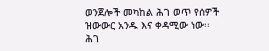ወንጀሎች መካከል ሕገ ወጥ የሰዎች ዝውውር አንዱ እና ቀዳሚው ነው፡፡
ሕገ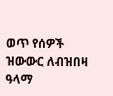ወጥ የሰዎች ዝውውር ለብዝበዛ ዓላማ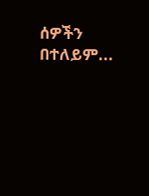ሰዎችን በተለይም...